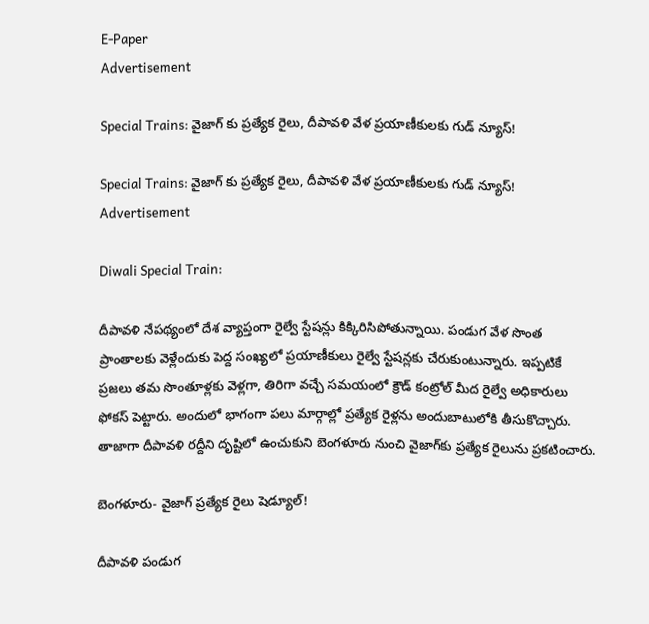E-Paper
Advertisement

Special Trains: వైజాగ్ కు ప్రత్యేక రైలు, దీపావళి వేళ ప్రయాణీకులకు గుడ్ న్యూస్!

Special Trains: వైజాగ్ కు ప్రత్యేక రైలు, దీపావళి వేళ ప్రయాణీకులకు గుడ్ న్యూస్!
Advertisement

Diwali Special Train:

దీపావళి నేపథ్యంలో దేశ వ్యాప్తంగా రైల్వే స్టేషన్లు కిక్కిరిసిపోతున్నాయి. పండుగ వేళ సొంత ప్రాంతాలకు వెళ్లేందుకు పెద్ద సంఖ్యలో ప్రయాణీకులు రైల్వే స్టేషన్లకు చేరుకుంటున్నారు. ఇప్పటికే ప్రజలు తమ సొంతూళ్లకు వెళ్లగా, తిరిగా వచ్చే సమయంలో క్రౌడ్ కంట్రోల్ మీద రైల్వే అధికారులు ఫోకస్ పెట్టారు. అందులో భాగంగా పలు మార్గాల్లో ప్రత్యేక రైళ్లను అందుబాటులోకి తీసుకొచ్చారు. తాజాగా దీపావళి రద్దీని దృష్టిలో ఉంచుకుని బెంగళూరు నుంచి వైజాగ్‌కు ప్రత్యేక రైలును ప్రకటించారు.

బెంగళూరు- వైజాగ్ ప్రత్యేక రైలు షెడ్యూల్!

దీపావళి పండుగ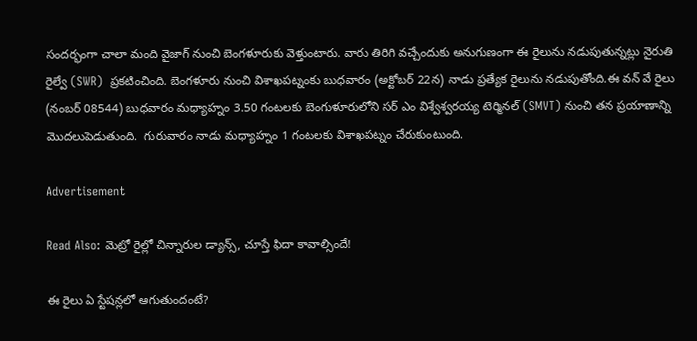సందర్భంగా చాలా మంది వైజాగ్ నుంచి బెంగళూరుకు వెళ్తుంటారు. వారు తిరిగి వచ్చేందుకు అనుగుణంగా ఈ రైలును నడుపుతున్నట్లు నైరుతి రైల్వే (SWR)  ప్రకటించింది. బెంగళూరు నుంచి విశాఖపట్నంకు బుధవారం (అక్టోబర్ 22న) నాడు ప్రత్యేక రైలును నడుపుతోంది.ఈ వన్ వే రైలు (నంబర్ 08544) బుధవారం మధ్యాహ్నం 3.50 గంటలకు బెంగుళూరులోని సర్ ఎం విశ్వేశ్వరయ్య టెర్మినల్ (SMVT) నుంచి తన ప్రయాణాన్ని మొదలుపెడుతుంది.  గురువారం నాడు మధ్యాహ్నం 1 గంటలకు విశాఖపట్నం చేరుకుంటుంది.

Advertisement

Read Also: మెట్రో రైల్లో చిన్నారుల డ్యాన్స్, చూస్తే ఫిదా కావాల్సిందే!

ఈ రైలు ఏ స్టేషన్లలో ఆగుతుందంటే?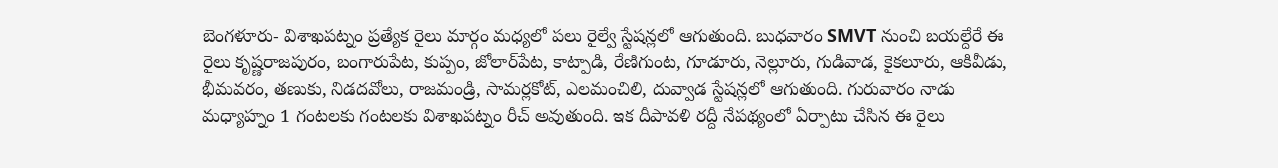బెంగళూరు- విశాఖపట్నం ప్రత్యేక రైలు మార్గం మధ్యలో పలు రైల్వే స్టేషన్లలో ఆగుతుంది. బుధవారం SMVT నుంచి బయల్దేరే ఈ రైలు కృష్ణరాజపురం, బంగారుపేట, కుప్పం, జోలార్‌పేట, కాట్పాడి, రేణిగుంట, గూడూరు, నెల్లూరు, గుడివాడ, కైకలూరు, ఆకివీడు, భీమవరం, తణుకు, నిడదవోలు, రాజమండ్రి, సామర్లకోట్, ఎలమంచిలి, దువ్వాడ స్టేషన్లలో ఆగుతుంది. గురువారం నాడు మధ్యాహ్నం 1 గంటలకు గంటలకు విశాఖపట్నం రీచ్ అవుతుంది. ఇక దీపావళి రద్దీ నేపథ్యంలో ఏర్పాటు చేసిన ఈ రైలు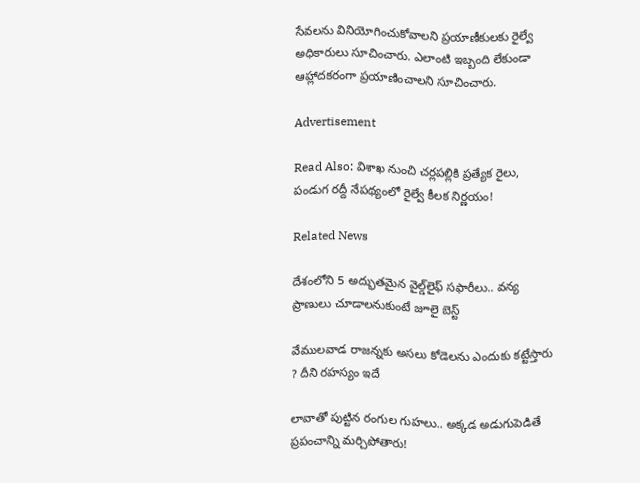సేవలను వినియోగించుకోవాలని ప్రయాణీకులకు రైల్వే అధికారులు సూచించారు. ఎలాంటి ఇబ్బంది లేకుండా ఆహ్లాదకరంగా ప్రయాణించాలని సూచించారు.

Advertisement

Read Also: విశాఖ నుంచి చర్లపల్లికి ప్రత్యేక రైలు, పండుగ రద్దీ నేపథ్యంలో రైల్వే కీలక నిర్ణయం!

Related News

దేశంలోని 5 అద్భుతమైన వైల్డ్‌లైఫ్ సఫారీలు.. వన్య ప్రాణులు చూడాలనుకుంటే జూలై బెస్ట్

వేముల‌వాడ రాజ‌న్న‌కు అస‌లు కోడెలను ఎందుకు క‌ట్టేస్తారు ? దీని ర‌హ‌స్యం ఇదే

లావాతో పుట్టిన రంగుల గుహలు.. అక్కడ అడుగుపెడితే ప్రపంచాన్ని మర్చిపోతారు!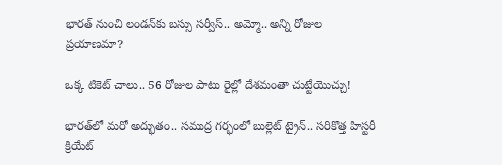భారత్ నుంచి లండన్‌కు బస్సు సర్వీస్.. అమ్మో.. అన్ని రోజుల ప్రయాణమా?

ఒక్క టికెట్ చాలు.. 56 రోజుల పాటు రైల్లో దేశమంతా చుట్టేయొచ్చు!

భారత్‌లో మరో అద్భుతం.. సముద్ర గర్భంలో బుల్లెట్ ట్రైన్.. సరికొత్త హిస్టరీ క్రియేట్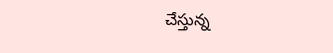చేస్తున్న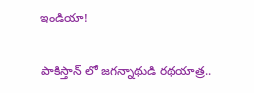ఇండియా!

పాకిస్తాన్ లో జగన్నాథుడి రథయాత్ర..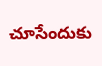చూసేందుకు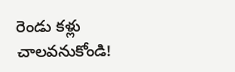రెండు కళ్లు చాలవనుకోండి!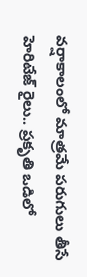వర్షాకాలంలో మాత్రమే పరుగులు తీసే హెరిటేజ్ రైలు.. ప్రకృతి ఒడిలో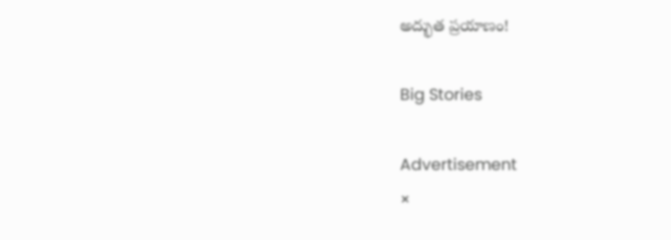అద్భుత ప్రయాణం!

Big Stories

Advertisement
×